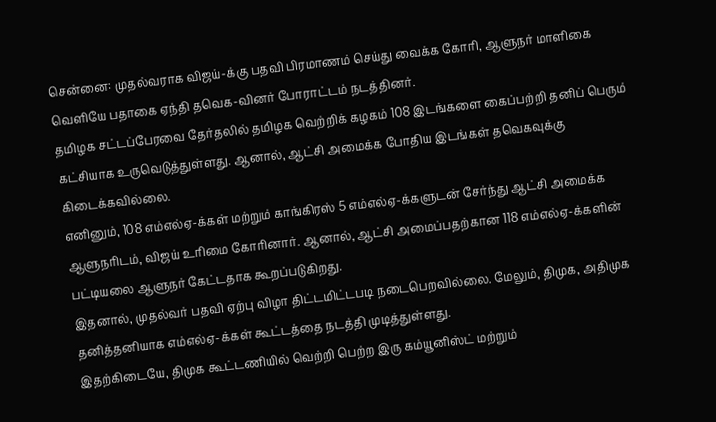சென்னை: முதல்வராக விஜய்-க்கு பதவி பிரமாணம் செய்து வைக்க கோரி, ஆளுநர் மாளிகை வெளியே பதாகை ஏந்தி தவெக-வினர் போராட்டம் நடத்தினர்.
தமிழக சட்டப்பேரவை தேர்தலில் தமிழக வெற்றிக் கழகம் 108 இடங்களை கைப்பற்றி தனிப் பெரும் கட்சியாக உருவெடுத்துள்ளது. ஆனால், ஆட்சி அமைக்க போதிய இடங்கள் தவெகவுக்கு கிடைக்கவில்லை.
எனினும், 108 எம்எல்ஏ-க்கள் மற்றும் காங்கிரஸ் 5 எம்எல்ஏ-க்களுடன் சேர்ந்து ஆட்சி அமைக்க ஆளுநரிடம், விஜய் உரிமை கோரினார். ஆனால், ஆட்சி அமைப்பதற்கான 118 எம்எல்ஏ-க்களின் பட்டியலை ஆளுநர் கேட்டதாக கூறப்படுகிறது.
இதனால், முதல்வர் பதவி ஏற்பு விழா திட்டமிட்டபடி நடைபெறவில்லை. மேலும், திமுக, அதிமுக தனித்தனியாக எம்எல்ஏ-க்கள் கூட்டத்தை நடத்தி முடித்துள்ளது.
இதற்கிடையே, திமுக கூட்டணியில் வெற்றி பெற்ற இரு கம்யூனிஸ்ட் மற்றும்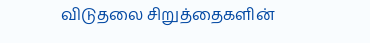விடுதலை சிறுத்தைகளின்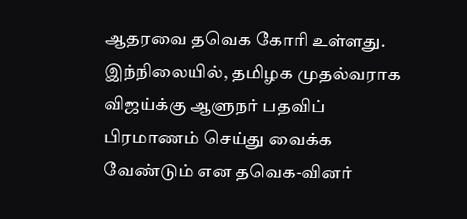ஆதரவை தவெக கோரி உள்ளது.
இந்நிலையில், தமிழக முதல்வராக விஜய்க்கு ஆளுநர் பதவிப் பிரமாணம் செய்து வைக்க வேண்டும் என தவெக-வினர்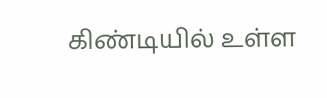கிண்டியில் உள்ள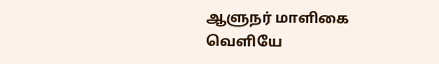ஆளுநர் மாளிகை வெளியே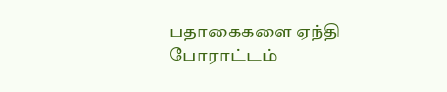பதாகைகளை ஏந்தி போராட்டம்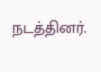நடத்தினர்.